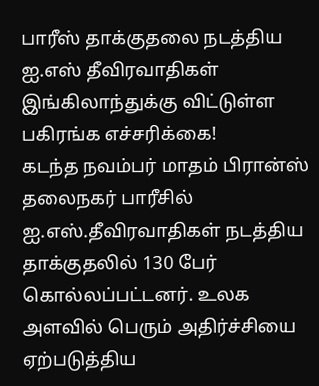பாரீஸ் தாக்குதலை நடத்திய ஐ.எஸ் தீவிரவாதிகள் இங்கிலாந்துக்கு விட்டுள்ள பகிரங்க எச்சரிக்கை!
கடந்த நவம்பர் மாதம் பிரான்ஸ் தலைநகர் பாரீசில் ஐ.எஸ்.தீவிரவாதிகள் நடத்திய தாக்குதலில் 130 பேர் கொல்லப்பட்டனர். உலக அளவில் பெரும் அதிர்ச்சியை ஏற்படுத்திய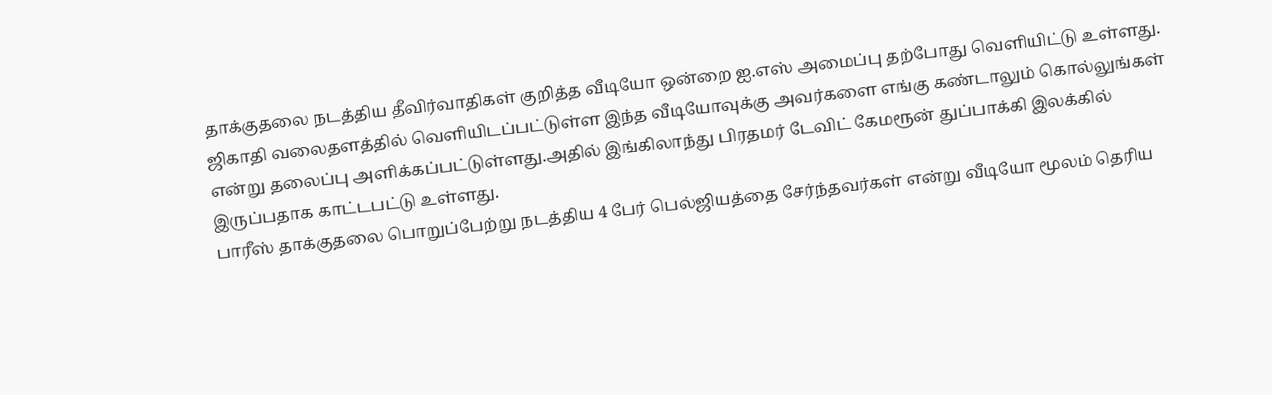தாக்குதலை நடத்திய தீவிர்வாதிகள் குறித்த வீடியோ ஒன்றை ஐ.எஸ் அமைப்பு தற்போது வெளியிட்டு உள்ளது. ஜிகாதி வலைதளத்தில் வெளியிடப்பட்டுள்ள இந்த வீடியோவுக்கு அவர்களை எங்கு கண்டாலும் கொல்லுங்கள் என்று தலைப்பு அளிக்கப்பட்டுள்ளது.அதில் இங்கிலாந்து பிரதமர் டேவிட் கேமரூன் துப்பாக்கி இலக்கில் இருப்பதாக காட்டபட்டு உள்ளது.
பாரீஸ் தாக்குதலை பொறுப்பேற்று நடத்திய 4 பேர் பெல்ஜியத்தை சேர்ந்தவர்கள் என்று வீடியோ மூலம் தெரிய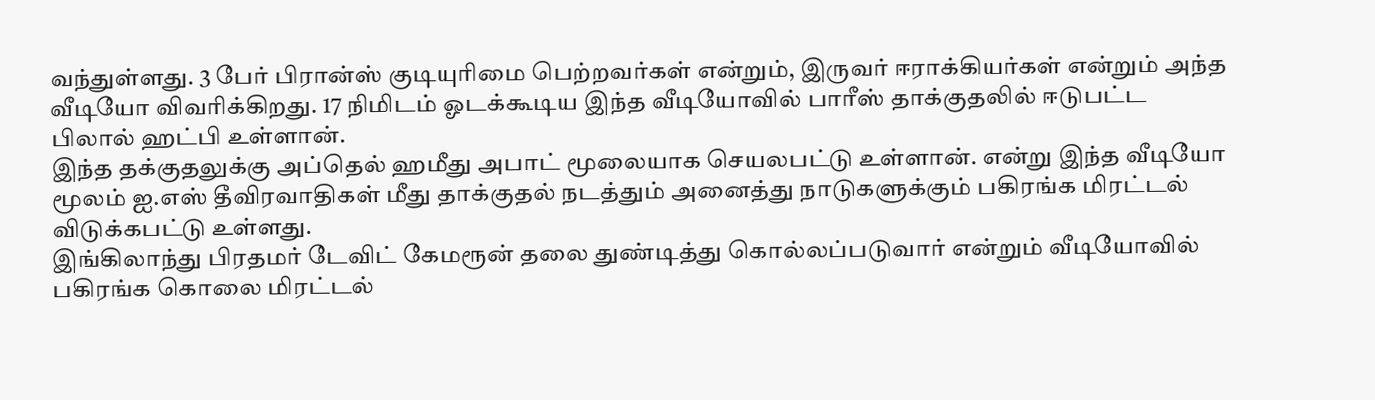வந்துள்ளது. 3 பேர் பிரான்ஸ் குடியுரிமை பெற்றவர்கள் என்றும், இருவர் ஈராக்கியர்கள் என்றும் அந்த வீடியோ விவரிக்கிறது. 17 நிமிடம் ஓடக்கூடிய இந்த வீடியோவில் பாரீஸ் தாக்குதலில் ஈடுபட்ட பிலால் ஹட்பி உள்ளான்.
இந்த தக்குதலுக்கு அப்தெல் ஹமீது அபாட் மூலையாக செயலபட்டு உள்ளான். என்று இந்த வீடியோ மூலம் ஐ.எஸ் தீவிரவாதிகள் மீது தாக்குதல் நடத்தும் அனைத்து நாடுகளுக்கும் பகிரங்க மிரட்டல் விடுக்கபட்டு உள்ளது.
இங்கிலாந்து பிரதமர் டேவிட் கேமரூன் தலை துண்டித்து கொல்லப்படுவார் என்றும் வீடியோவில் பகிரங்க கொலை மிரட்டல்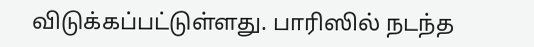விடுக்கப்பட்டுள்ளது. பாரிஸில் நடந்த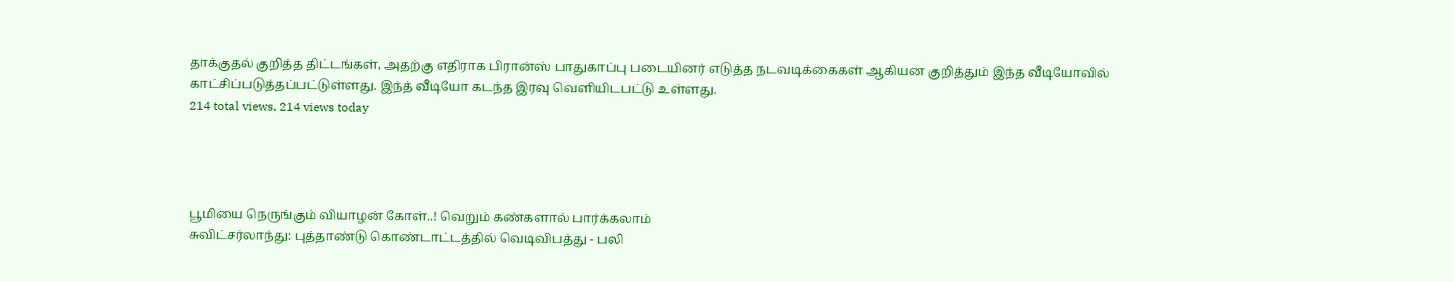தாக்குதல் குறித்த திட்டங்கள், அதற்கு எதிராக பிரான்ஸ் பாதுகாப்பு படையினர் எடுத்த நடவடிக்கைகள் ஆகியன குறித்தும் இந்த வீடியோவில் காட்சிப்படுத்தப்பட்டுள்ளது. இந்த் வீடியோ கடந்த இரவு வெளியிடபட்டு உள்ளது.
214 total views, 214 views today




பூமியை நெருங்கும் வியாழன் கோள்..! வெறும் கண்களால் பார்க்கலாம்
சுவிட்சர்லாந்து: புத்தாண்டு கொண்டாட்டத்தில் வெடிவிபத்து - பலி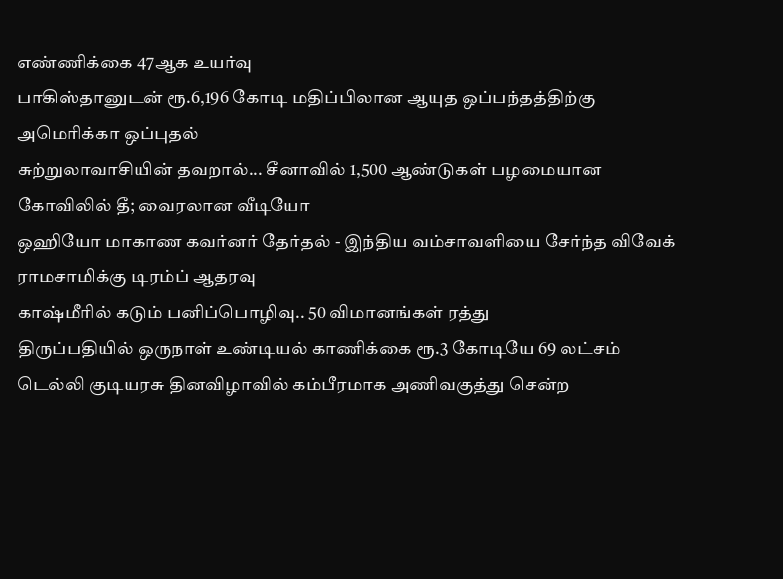எண்ணிக்கை 47ஆக உயர்வு
பாகிஸ்தானுடன் ரூ.6,196 கோடி மதிப்பிலான ஆயுத ஒப்பந்தத்திற்கு அமெரிக்கா ஒப்புதல்
சுற்றுலாவாசியின் தவறால்... சீனாவில் 1,500 ஆண்டுகள் பழமையான கோவிலில் தீ; வைரலான வீடியோ
ஒஹியோ மாகாண கவர்னர் தேர்தல் - இந்திய வம்சாவளியை சேர்ந்த விவேக் ராமசாமிக்கு டிரம்ப் ஆதரவு
காஷ்மீரில் கடும் பனிப்பொழிவு.. 50 விமானங்கள் ரத்து
திருப்பதியில் ஒருநாள் உண்டியல் காணிக்கை ரூ.3 கோடியே 69 லட்சம்
டெல்லி குடியரசு தினவிழாவில் கம்பீரமாக அணிவகுத்து சென்ற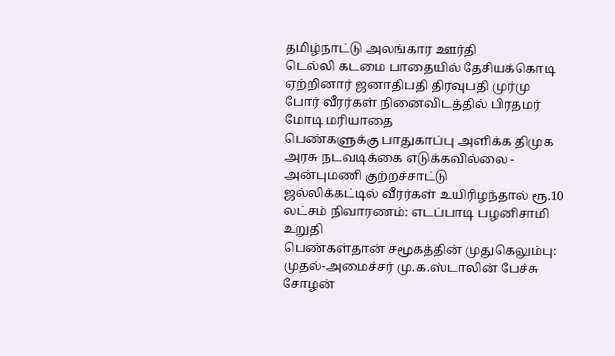தமிழ்நாட்டு அலங்கார ஊர்தி
டெல்லி கடமை பாதையில் தேசியக்கொடி ஏற்றினார் ஜனாதிபதி திரவுபதி முர்மு
போர் வீரர்கள் நினைவிடத்தில் பிரதமர் மோடி மரியாதை
பெண்களுக்கு பாதுகாப்பு அளிக்க திமுக அரசு நடவடிக்கை எடுக்கவில்லை - அன்புமணி குற்றச்சாட்டு
ஜல்லிக்கட்டில் வீரர்கள் உயிரிழந்தால் ரூ.10 லட்சம் நிவாரணம்: எடப்பாடி பழனிசாமி உறுதி
பெண்கள்தான் சமூகத்தின் முதுகெலும்பு: முதல்-அமைச்சர் மு.க.ஸ்டாலின் பேச்சு
சோழன்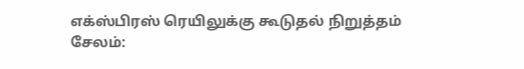எக்ஸ்பிரஸ் ரெயிலுக்கு கூடுதல் நிறுத்தம்
சேலம்: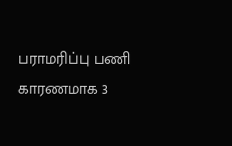பராமரிப்பு பணி காரணமாக 3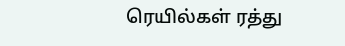ரெயில்கள் ரத்து